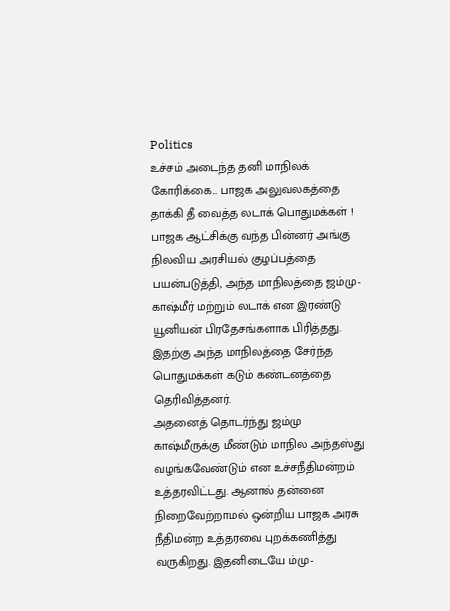Politics
உச்சம் அடைந்த தனி மாநிலக் கோரிக்கை... பாஜக அலுவலகத்தை தாக்கி தீ வைத்த லடாக் பொதுமக்கள் !
பாஜக ஆட்சிக்கு வந்த பின்னர் அங்கு நிலவிய அரசியல் குழப்பத்தை பயன்படுத்தி, அந்த மாநிலத்தை ஜம்மு-காஷ்மீர் மற்றும் லடாக் என இரண்டு யூனியன் பிரதேசங்களாக பிரித்தது. இதற்கு அந்த மாநிலத்தை சேர்ந்த பொதுமக்கள் கடும் கண்டனத்தை தெரிவித்தனர்.
அதனைத் தொடர்ந்து ஜம்மு காஷ்மீருக்கு மீண்டும் மாநில அந்தஸ்து வழங்கவேண்டும் என உச்சநீதிமன்றம் உத்தரவிட்டது. ஆனால் தன்னை நிறைவேற்றாமல் ஒன்றிய பாஜக அரசு நீதிமன்ற உத்தரவை புறக்கணித்து வருகிறது. இதனிடையே ம்மு-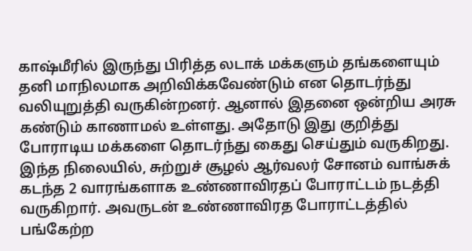காஷ்மீரில் இருந்து பிரித்த லடாக் மக்களும் தங்களையும் தனி மாநிலமாக அறிவிக்கவேண்டும் என தொடர்ந்து வலியுறுத்தி வருகின்றனர். ஆனால் இதனை ஒன்றிய அரசு கண்டும் காணாமல் உள்ளது. அதோடு இது குறித்து போராடிய மக்களை தொடர்ந்து கைது செய்தும் வருகிறது.
இந்த நிலையில், சுற்றுச் சூழல் ஆர்வலர் சோனம் வாங்சுக் கடந்த 2 வாரங்களாக உண்ணாவிரதப் போராட்டம் நடத்தி வருகிறார். அவருடன் உண்ணாவிரத போராட்டத்தில் பங்கேற்ற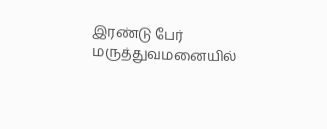இரண்டு பேர் மருத்துவமனையில்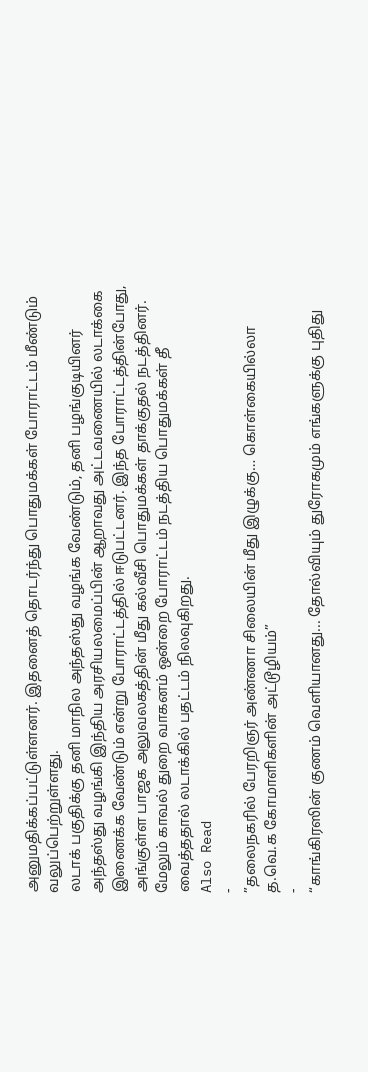அனுமதிக்கப்பட்டுள்ளனர். இதனைத் தொடர்ந்து பொதுமக்கள் போராட்டம் மீண்டும் வலுப்பெற்றுள்ளது.
லடாக் பகுதிக்கு தனி மாநில அந்தஸ்து வழங்க வேண்டும், தனி பழங்குடியினர் அந்தஸ்து வழங்கி இந்திய அரசியலமைப்பின் ஆறாவது அட்டவணையில் லடாக்கை இணைக்க வேண்டும் என்று போராட்டத்தில் ஈடுபட்டனர். இந்த போராட்டத்தின்போது, அங்குள்ள பாஜக அலுவலகத்தின் மீது கல்வீசி பொதுமக்கள் தாக்குதல் நடத்தினர். மேலும் காவல் துறை வாகனம் ஒன்றை போராட்டம் நடத்திய பொதுமக்கள் தீ வைத்ததால் லடாக்கில் பதட்டம் நிலவுகிறது.
Also Read
-
”தலைநகரில் பேரறிஞர் அண்ணா சிலையின் மீது இழுக்கு… கொள்கையில்லா த.வெ.க கோமாளிகளின் அட்டூழியம்”
-
“காங்கிரஸின் குணம் வெளியானது... தோல்வியும் துரோகமும் எங்களுக்கு புதிது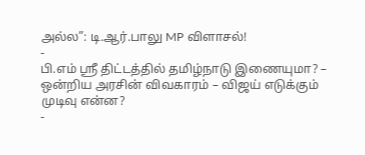அல்ல”: டி.ஆர்.பாலு MP விளாசல்!
-
பி.எம் ஸ்ரீ திட்டத்தில் தமிழ்நாடு இணையுமா? – ஒன்றிய அரசின் விவகாரம் – விஜய் எடுக்கும் முடிவு என்ன?
-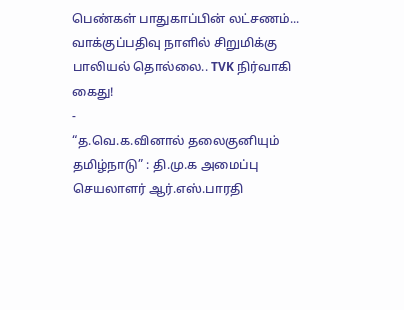பெண்கள் பாதுகாப்பின் லட்சணம்... வாக்குப்பதிவு நாளில் சிறுமிக்கு பாலியல் தொல்லை.. TVK நிர்வாகி கைது!
-
“த.வெ.க.வினால் தலைகுனியும் தமிழ்நாடு” : தி.மு.க அமைப்பு செயலாளர் ஆர்.எஸ்.பாரதி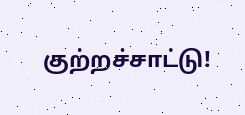குற்றச்சாட்டு!